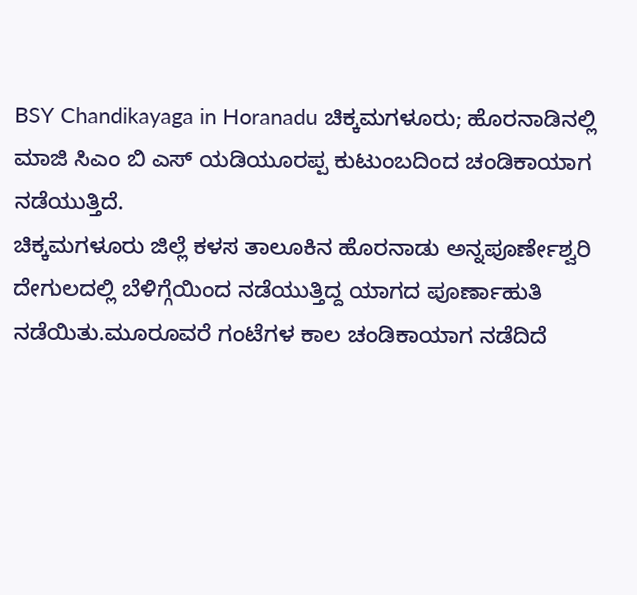BSY Chandikayaga in Horanadu ಚಿಕ್ಕಮಗಳೂರು; ಹೊರನಾಡಿನಲ್ಲಿ ಮಾಜಿ ಸಿಎಂ ಬಿ ಎಸ್ ಯಡಿಯೂರಪ್ಪ ಕುಟುಂಬದಿಂದ ಚಂಡಿಕಾಯಾಗ ನಡೆಯುತ್ತಿದೆ.
ಚಿಕ್ಕಮಗಳೂರು ಜಿಲ್ಲೆ ಕಳಸ ತಾಲೂಕಿನ ಹೊರನಾಡು ಅನ್ನಪೂರ್ಣೇಶ್ವರಿ ದೇಗುಲದಲ್ಲಿ ಬೆಳಿಗ್ಗೆಯಿಂದ ನಡೆಯುತ್ತಿದ್ದ ಯಾಗದ ಪೂರ್ಣಾಹುತಿ ನಡೆಯಿತು.ಮೂರೂವರೆ ಗಂಟೆಗಳ ಕಾಲ ಚಂಡಿಕಾಯಾಗ ನಡೆದಿದೆ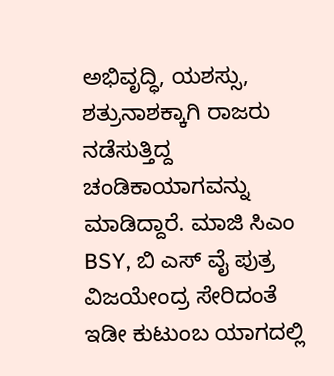ಅಭಿವೃದ್ಧಿ, ಯಶಸ್ಸು, ಶತ್ರುನಾಶಕ್ಕಾಗಿ ರಾಜರು ನಡೆಸುತ್ತಿದ್ದ ಚಂಡಿಕಾಯಾಗವನ್ನು ಮಾಡಿದ್ದಾರೆ. ಮಾಜಿ ಸಿಎಂ BSY, ಬಿ ಎಸ್ ವೈ ಪುತ್ರ ವಿಜಯೇಂದ್ರ ಸೇರಿದಂತೆ ಇಡೀ ಕುಟುಂಬ ಯಾಗದಲ್ಲಿ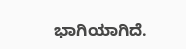ಭಾಗಿಯಾಗಿದೆ.